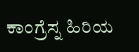ಕಾಂಗ್ರೆಸ್ನ ಹಿರಿಯ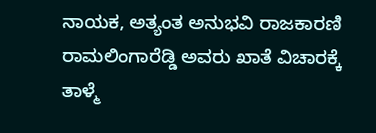ನಾಯಕ, ಅತ್ಯಂತ ಅನುಭವಿ ರಾಜಕಾರಣಿ ರಾಮಲಿಂಗಾರೆಡ್ಡಿ ಅವರು ಖಾತೆ ವಿಚಾರಕ್ಕೆ ತಾಳ್ಮೆ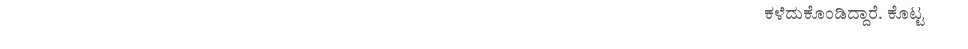ಕಳೆದುಕೊಂಡಿದ್ದಾರೆ. ಕೊಟ್ಟ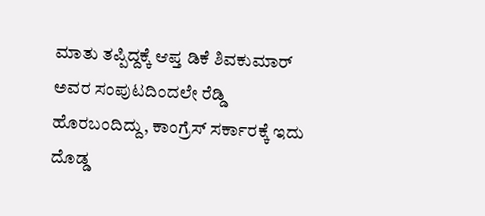ಮಾತು ತಪ್ಪಿದ್ದಕ್ಕೆ ಆಪ್ತ ಡಿಕೆ ಶಿವಕುಮಾರ್ ಅವರ ಸಂಪುಟದಿಂದಲೇ ರೆಡ್ಡಿ ಹೊರಬಂದಿದ್ದು, ಕಾಂಗ್ರೆಸ್ ಸರ್ಕಾರಕ್ಕೆ ಇದು ದೊಡ್ಡ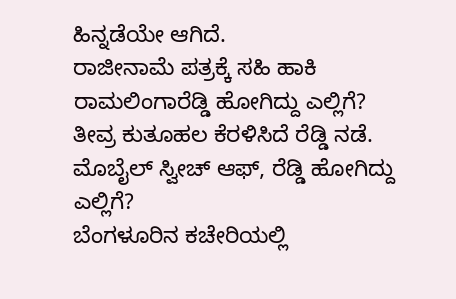ಹಿನ್ನಡೆಯೇ ಆಗಿದೆ.
ರಾಜೀನಾಮೆ ಪತ್ರಕ್ಕೆ ಸಹಿ ಹಾಕಿ ರಾಮಲಿಂಗಾರೆಡ್ಡಿ ಹೋಗಿದ್ದು ಎಲ್ಲಿಗೆ? ತೀವ್ರ ಕುತೂಹಲ ಕೆರಳಿಸಿದೆ ರೆಡ್ಡಿ ನಡೆ.
ಮೊಬೈಲ್ ಸ್ವೀಚ್ ಆಫ್, ರೆಡ್ಡಿ ಹೋಗಿದ್ದು ಎಲ್ಲಿಗೆ?
ಬೆಂಗಳೂರಿನ ಕಚೇರಿಯಲ್ಲಿ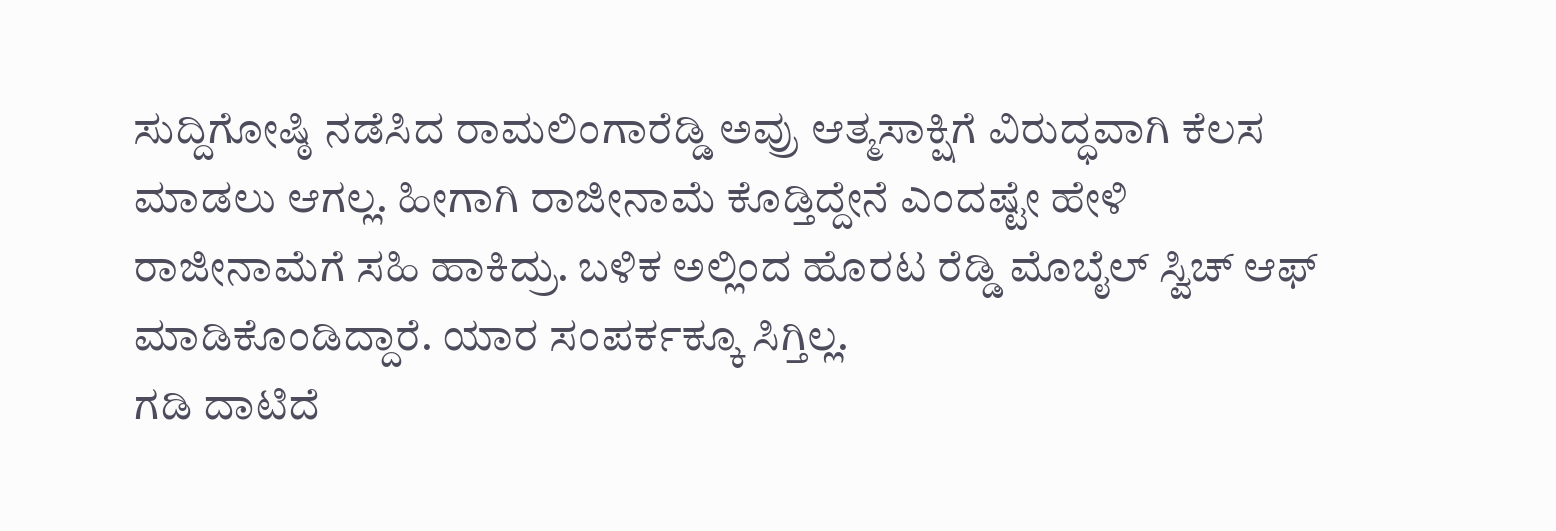ಸುದ್ದಿಗೋಷ್ಠಿ ನಡೆಸಿದ ರಾಮಲಿಂಗಾರೆಡ್ಡಿ ಅವ್ರು ಆತ್ಮಸಾಕ್ಷಿಗೆ ವಿರುದ್ಧವಾಗಿ ಕೆಲಸ ಮಾಡಲು ಆಗಲ್ಲ. ಹೀಗಾಗಿ ರಾಜೀನಾಮೆ ಕೊಡ್ತಿದ್ದೇನೆ ಎಂದಷ್ಟೇ ಹೇಳಿ ರಾಜೀನಾಮೆಗೆ ಸಹಿ ಹಾಕಿದ್ರು. ಬಳಿಕ ಅಲ್ಲಿಂದ ಹೊರಟ ರೆಡ್ಡಿ ಮೊಬೈಲ್ ಸ್ವಿಚ್ ಆಫ್ ಮಾಡಿಕೊಂಡಿದ್ದಾರೆ. ಯಾರ ಸಂಪರ್ಕಕ್ಕೂ ಸಿಗ್ತಿಲ್ಲ.
ಗಡಿ ದಾಟಿದೆ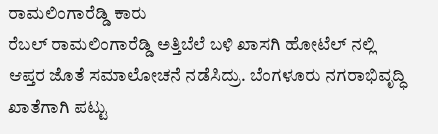ರಾಮಲಿಂಗಾರೆಡ್ಡಿ ಕಾರು
ರೆಬಲ್ ರಾಮಲಿಂಗಾರೆಡ್ಡಿ ಅತ್ತಿಬೆಲೆ ಬಳಿ ಖಾಸಗಿ ಹೋಟೆಲ್ ನಲ್ಲಿ ಆಪ್ತರ ಜೊತೆ ಸಮಾಲೋಚನೆ ನಡೆಸಿದ್ರು. ಬೆಂಗಳೂರು ನಗರಾಭಿವೃದ್ಧಿ ಖಾತೆಗಾಗಿ ಪಟ್ಟು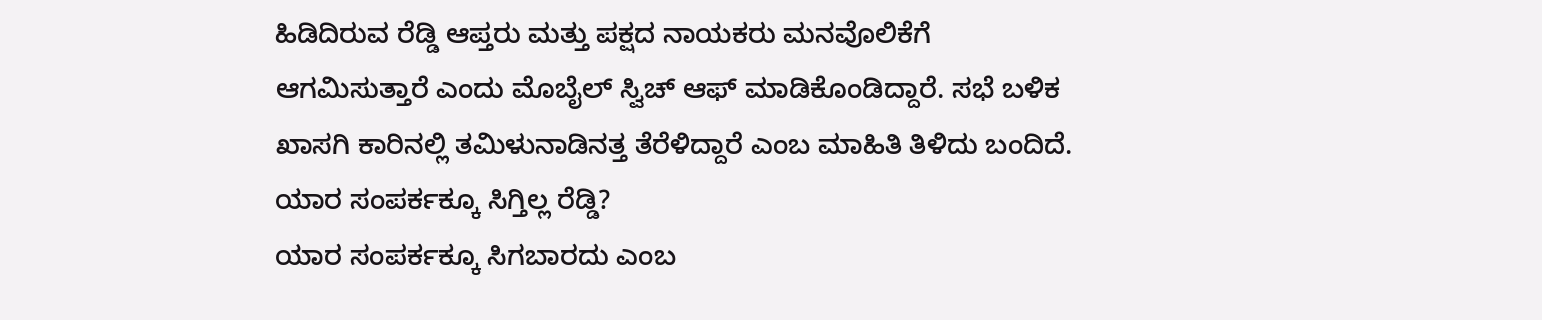ಹಿಡಿದಿರುವ ರೆಡ್ಡಿ ಆಪ್ತರು ಮತ್ತು ಪಕ್ಷದ ನಾಯಕರು ಮನವೊಲಿಕೆಗೆ ಆಗಮಿಸುತ್ತಾರೆ ಎಂದು ಮೊಬೈಲ್ ಸ್ವಿಚ್ ಆಫ್ ಮಾಡಿಕೊಂಡಿದ್ದಾರೆ. ಸಭೆ ಬಳಿಕ ಖಾಸಗಿ ಕಾರಿನಲ್ಲಿ ತಮಿಳುನಾಡಿನತ್ತ ತೆರೆಳಿದ್ದಾರೆ ಎಂಬ ಮಾಹಿತಿ ತಿಳಿದು ಬಂದಿದೆ.
ಯಾರ ಸಂಪರ್ಕಕ್ಕೂ ಸಿಗ್ತಿಲ್ಲ ರೆಡ್ಡಿ?
ಯಾರ ಸಂಪರ್ಕಕ್ಕೂ ಸಿಗಬಾರದು ಎಂಬ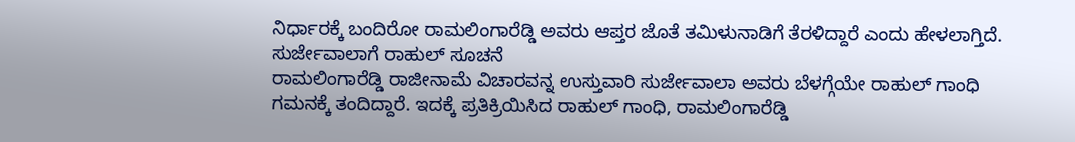ನಿರ್ಧಾರಕ್ಕೆ ಬಂದಿರೋ ರಾಮಲಿಂಗಾರೆಡ್ಡಿ ಅವರು ಆಪ್ತರ ಜೊತೆ ತಮಿಳುನಾಡಿಗೆ ತೆರಳಿದ್ದಾರೆ ಎಂದು ಹೇಳಲಾಗ್ತಿದೆ.
ಸುರ್ಜೇವಾಲಾಗೆ ರಾಹುಲ್ ಸೂಚನೆ
ರಾಮಲಿಂಗಾರೆಡ್ಡಿ ರಾಜೀನಾಮೆ ವಿಚಾರವನ್ನ ಉಸ್ತುವಾರಿ ಸುರ್ಜೇವಾಲಾ ಅವರು ಬೆಳಗ್ಗೆಯೇ ರಾಹುಲ್ ಗಾಂಧಿ ಗಮನಕ್ಕೆ ತಂದಿದ್ದಾರೆ. ಇದಕ್ಕೆ ಪ್ರತಿಕ್ರಿಯಿಸಿದ ರಾಹುಲ್ ಗಾಂಧಿ, ರಾಮಲಿಂಗಾರೆಡ್ಡಿ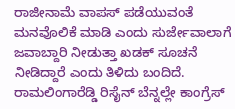ರಾಜೀನಾಮೆ ವಾಪಸ್ ಪಡೆಯುವಂತೆ ಮನವೊಲಿಕೆ ಮಾಡಿ ಎಂದು ಸುರ್ಜೇವಾಲಾಗೆ ಜವಾಬ್ದಾರಿ ನೀಡುತ್ತಾ ಖಡಕ್ ಸೂಚನೆ ನೀಡಿದ್ದಾರೆ ಎಂದು ತಿಳಿದು ಬಂದಿದೆ.
ರಾಮಲಿಂಗಾರೆಡ್ಡಿ ರಿಸೈನ್ ಬೆನ್ನಲ್ಲೇ ಕಾಂಗ್ರೆಸ್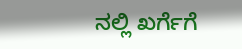ನಲ್ಲಿ ಖರ್ಗೆಗೆ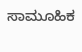ಸಾಮೂಹಿಕ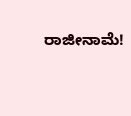ರಾಜೀನಾಮೆ!